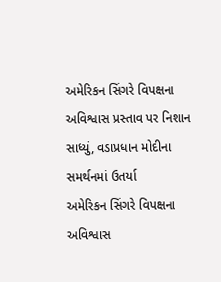અમેરિકન સિંગરે વિપક્ષના અવિશ્વાસ પ્રસ્તાવ પર નિશાન સાધ્યું, વડાપ્રધાન મોદીના સમર્થનમાં ઉતર્યા
અમેરિકન સિંગરે વિપક્ષના અવિશ્વાસ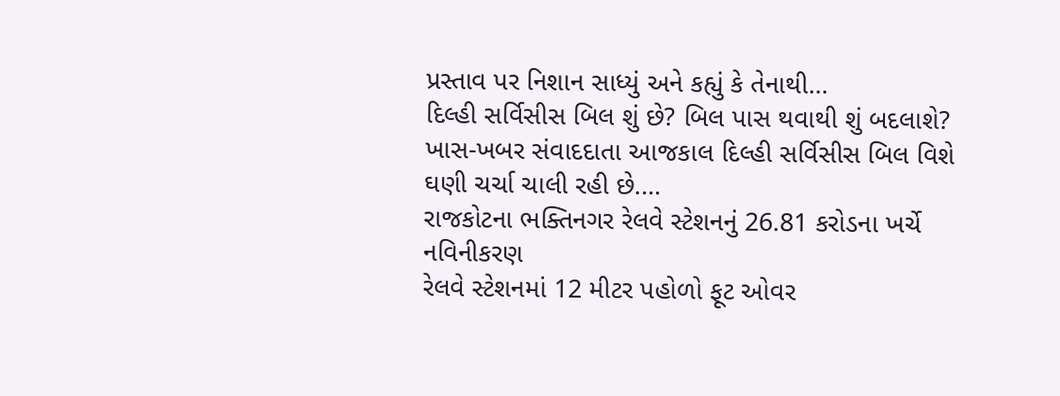પ્રસ્તાવ પર નિશાન સાધ્યું અને કહ્યું કે તેનાથી…
દિલ્હી સર્વિસીસ બિલ શું છે? બિલ પાસ થવાથી શું બદલાશે?
ખાસ-ખબર સંવાદદાતા આજકાલ દિલ્હી સર્વિસીસ બિલ વિશે ઘણી ચર્ચા ચાલી રહી છે.…
રાજકોટના ભક્તિનગર રેલવે સ્ટેશનનું 26.81 કરોડના ખર્ચે નવિનીકરણ
રેલવે સ્ટેશનમાં 12 મીટર પહોળો ફૂટ ઓવર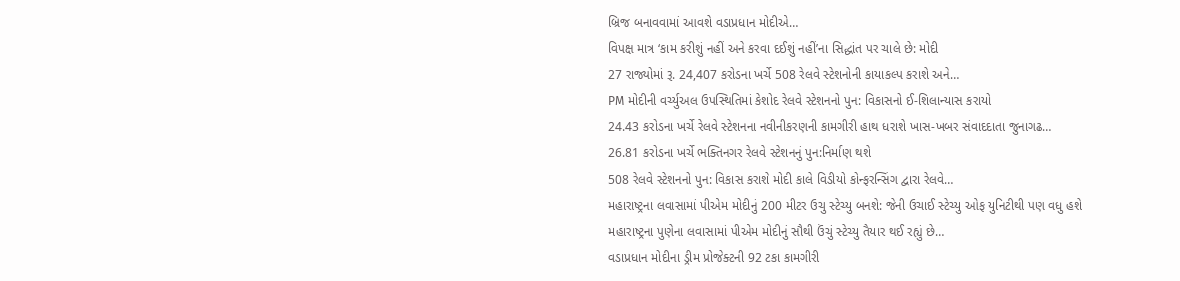બ્રિજ બનાવવામાં આવશે વડાપ્રધાન મોદીએ…
વિપક્ષ માત્ર ‘કામ કરીશું નહીં અને કરવા દઈશું નહીં’ના સિદ્ધાંત પર ચાલે છે: મોદી
27 રાજ્યોમાં રૂ. 24,407 કરોડના ખર્ચે 508 રેલવે સ્ટેશનોની કાયાકલ્પ કરાશે અને…
PM મોદીની વર્ચ્યુઅલ ઉપસ્થિતિમાં કેશોદ રેલવે સ્ટેશનનો પુન: વિકાસનો ઈ-શિલાન્યાસ કરાયો
24.43 કરોડના ખર્ચે રેલવે સ્ટેશનના નવીનીકરણની કામગીરી હાથ ધરાશે ખાસ-ખબર સંવાદદાતા જુનાગઢ…
26.81 કરોડના ખર્ચે ભક્તિનગર રેલવે સ્ટેશનનું પુન:નિર્માણ થશે
508 રેલવે સ્ટેશનનો પુન: વિકાસ કરાશે મોદી કાલે વિડીયો કોન્ફરન્સિંગ દ્વારા રેલવે…
મહારાષ્ટ્રના લવાસામાં પીએમ મોદીનું 200 મીટર ઉચુ સ્ટેચ્યુ બનશે: જેની ઉચાઈ સ્ટેચ્યુ ઓફ યુનિટીથી પણ વધુ હશે
મહારાષ્ટ્રના પુણેના લવાસામાં પીએમ મોદીનું સૌથી ઉંચું સ્ટેચ્યુ તૈયાર થઈ રહ્યું છે…
વડાપ્રધાન મોદીના ડ્રીમ પ્રોજેક્ટની 92 ટકા કામગીરી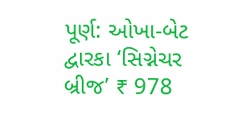પૂર્ણ: ઓખા-બેટ દ્વારકા ‘સિગ્નેચર બ્રીજ’ ₹ 978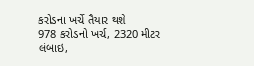કરોડના ખર્ચે તૈયાર થશે
978 કરોડનો ખર્ચ, 2320 મીટર લંબાઇ,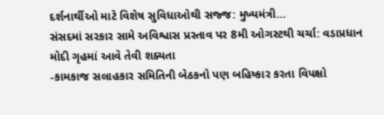દર્શનાર્થીઓ માટે વિશેષ સુવિધાઓથી સજ્જ: મુખ્યમંત્રી…
સંસદમાં સરકાર સામે અવિશ્વાસ પ્રસ્તાવ પર 8મી ઓગસ્ટથી ચર્ચા: વડાપ્રધાન મોદી ગૃહમાં આવે તેવી શક્યતા
-કામકાજ સલાહકાર સમિતિની બેઠકનો પણ બહિષ્કાર કરતા વિપક્ષો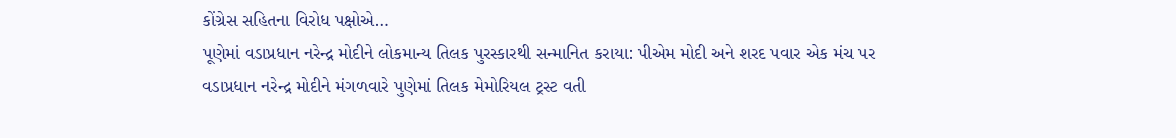કોંગ્રેસ સહિતના વિરોધ પક્ષોએ…
પૂણેમાં વડાપ્રધાન નરેન્દ્ર મોદીને લોકમાન્ય તિલક પુરસ્કારથી સન્માનિત કરાયા: પીએમ મોદી અને શરદ પવાર એક મંચ પર
વડાપ્રધાન નરેન્દ્ર મોદીને મંગળવારે પુણેમાં તિલક મેમોરિયલ ટ્રસ્ટ વતી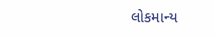લોકમાન્ય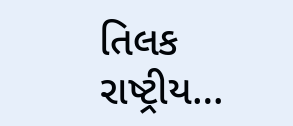તિલક રાષ્ટ્રીય…